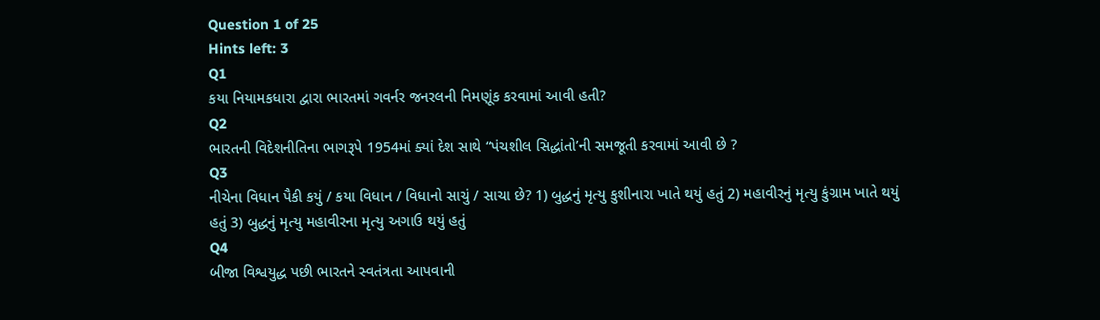Question 1 of 25
Hints left: 3
Q1
કયા નિયામકધારા દ્વારા ભારતમાં ગવર્નર જનરલની નિમણૂંક કરવામાં આવી હતી?
Q2
ભારતની વિદેશનીતિના ભાગરૂપે 1954માં ક્યાં દેશ સાથે “પંચશીલ સિદ્ધાંતો’ની સમજૂતી કરવામાં આવી છે ?
Q3
નીચેના વિધાન પૈકી કયું / કયા વિધાન / વિધાનો સાચું / સાચા છે? 1) બુદ્ધનું મૃત્યુ કુશીનારા ખાતે થયું હતું 2) મહાવીરનું મૃત્યુ કુંગ્રામ ખાતે થયું હતું 3) બુદ્ધનું મૃત્યુ મહાવીરના મૃત્યુ અગાઉ થયું હતું
Q4
બીજા વિશ્વયુદ્ધ પછી ભારતને સ્વતંત્રતા આપવાની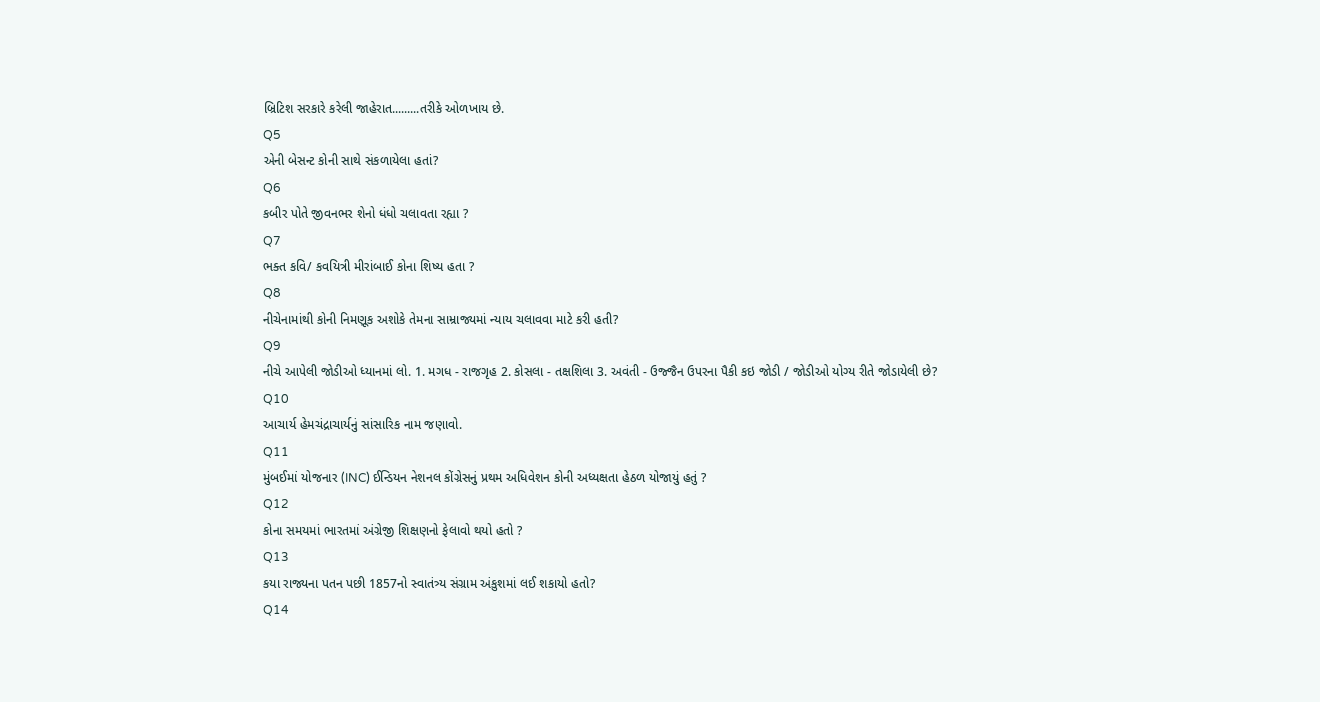બ્રિટિશ સરકારે કરેલી જાહેરાત.........તરીકે ઓળખાય છે.
Q5
એની બેસન્ટ કોની સાથે સંકળાયેલા હતાં?
Q6
કબીર પોતે જીવનભર શેનો ધંધો ચલાવતા રહ્યા ?
Q7
ભક્ત કવિ/ કવયિત્રી મીરાંબાઈ કોના શિષ્ય હતા ?
Q8
નીચેનામાંથી કોની નિમણૂક અશોકે તેમના સામ્રાજ્યમાં ન્યાય ચલાવવા માટે કરી હતી?
Q9
નીચે આપેલી જોડીઓ ધ્યાનમાં લો. 1. મગધ - રાજગૃહ 2. કોસલા - તક્ષશિલા 3. અવંતી - ઉજ્જૈન ઉપરના પૈકી કઇ જોડી / જોડીઓ યોગ્ય રીતે જોડાયેલી છે?
Q10
આચાર્ય હેમચંદ્રાચાર્યનું સાંસારિક નામ જણાવો.
Q11
મુંબઈમાં યોજનાર (INC) ઈન્ડિયન નેશનલ કોંગ્રેસનું પ્રથમ અધિવેશન કોની અધ્યક્ષતા હેઠળ યોજાયું હતું ?
Q12
કોના સમયમાં ભારતમાં અંગ્રેજી શિક્ષણનો ફેલાવો થયો હતો ?
Q13
કયા રાજ્યના પતન પછી 1857નો સ્વાતંત્ર્ય સંગ્રામ અંકુશમાં લઈ શકાયો હતો?
Q14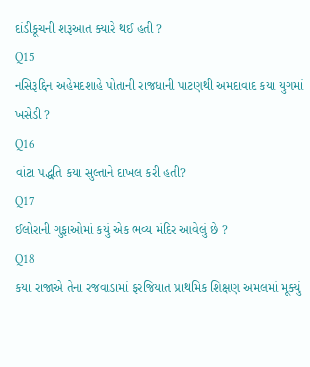દાંડીકૂચની શરૂઆત ક્યારે થઈ હતી ?
Q15
નસિરૂદ્દિન અહેમદશાહે પોતાની રાજધાની પાટણથી અમદાવાદ કયા યુગમાં ખસેડી ?
Q16
વાંટા પદ્ધતિ કયા સુલ્તાને દાખલ કરી હતી?
Q17
ઈલોરાની ગુફાઓમાં કયું એક ભવ્ય મંદિર આવેલું છે ?
Q18
કયા રાજાએ તેના રજવાડામાં ફરજિયાત પ્રાથમિક શિક્ષણ અમલમાં મૂક્યું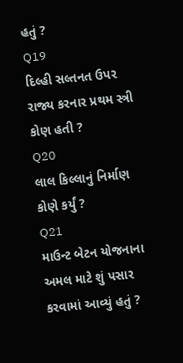હતું ?
Q19
દિલ્હી સલ્તનત ઉપર રાજ્ય કરનાર પ્રથમ સ્ત્રી કોણ હતી ?
Q20
લાલ કિલ્લાનું નિર્માણ કોણે કર્યું ?
Q21
માઉન્ટ બેટન યોજનાના અમલ માટે શું પસાર કરવામાં આવ્યું હતું ?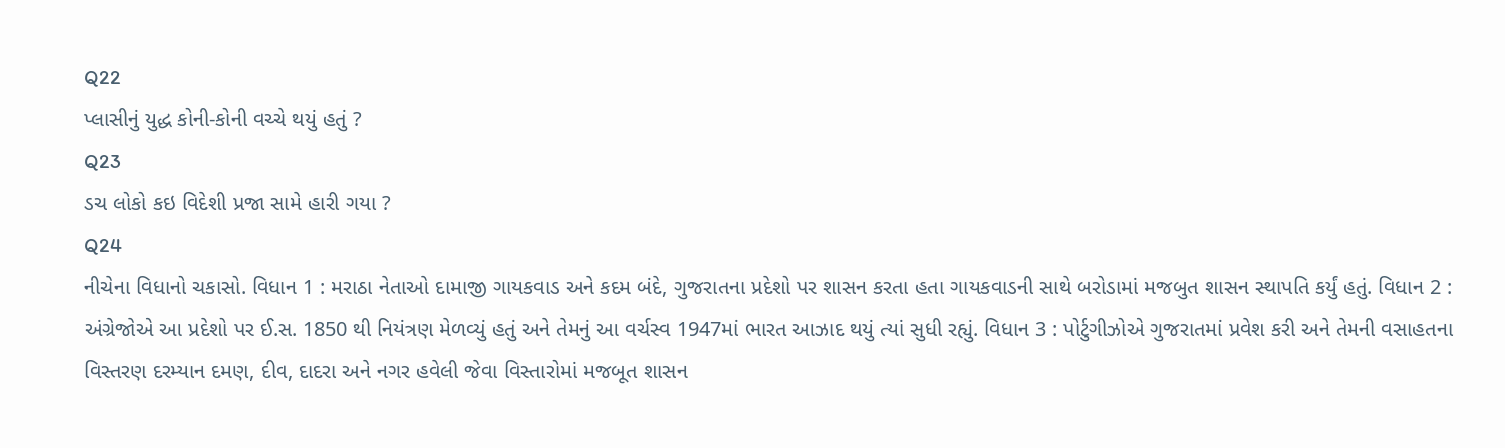Q22
પ્લાસીનું યુદ્ધ કોની-કોની વચ્ચે થયું હતું ?
Q23
ડચ લોકો કઇ વિદેશી પ્રજા સામે હારી ગયા ?
Q24
નીચેના વિધાનો ચકાસો. વિધાન 1 : મરાઠા નેતાઓ દામાજી ગાયકવાડ અને કદમ બંદે, ગુજરાતના પ્રદેશો પર શાસન કરતા હતા ગાયકવાડની સાથે બરોડામાં મજબુત શાસન સ્થાપતિ કર્યું હતું. વિધાન 2 : અંગ્રેજોએ આ પ્રદેશો પર ઈ.સ. 1850 થી નિયંત્રણ મેળવ્યું હતું અને તેમનું આ વર્ચસ્વ 1947માં ભારત આઝાદ થયું ત્યાં સુધી રહ્યું. વિધાન 3 : પોર્ટુગીઝોએ ગુજરાતમાં પ્રવેશ કરી અને તેમની વસાહતના વિસ્તરણ દરમ્યાન દમણ, દીવ, દાદરા અને નગર હવેલી જેવા વિસ્તારોમાં મજબૂત શાસન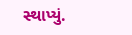સ્થાપ્યું.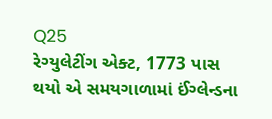Q25
રેગ્યુલેટીંગ એક્ટ, 1773 પાસ થયો એ સમયગાળામાં ઈંગ્લેન્ડના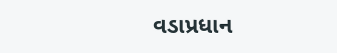વડાપ્રધાન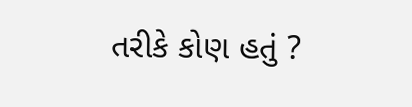તરીકે કોણ હતું ?